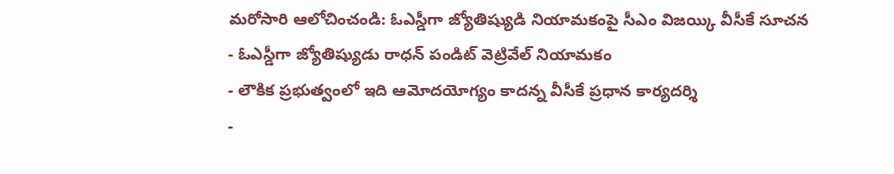మరోసారి ఆలోచించండి: ఓఎస్డీగా జ్యోతిష్యుడి నియామకంపై సీఎం విజయ్కి వీసీకే సూచన
- ఓఎస్డీగా జ్యోతిష్యుడు రాధన్ పండిట్ వెట్రివేల్ నియామకం
- లౌకిక ప్రభుత్వంలో ఇది ఆమోదయోగ్యం కాదన్న వీసీకే ప్రధాన కార్యదర్శి
-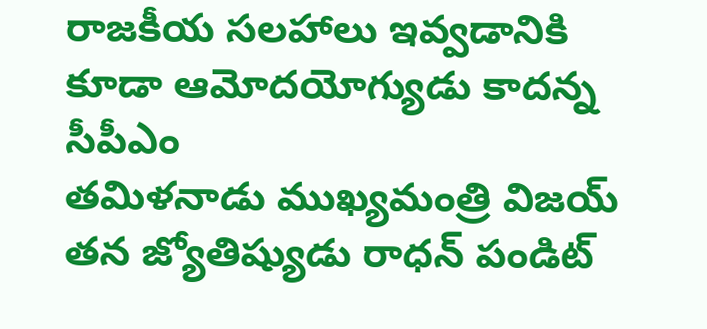రాజకీయ సలహాలు ఇవ్వడానికి కూడా ఆమోదయోగ్యుడు కాదన్న సీపీఎం
తమిళనాడు ముఖ్యమంత్రి విజయ్ తన జ్యోతిష్యుడు రాధన్ పండిట్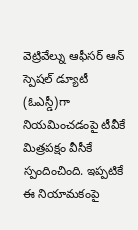వెట్రివేల్ను ఆఫీసర్ ఆన్ స్పెషల్ డ్యూటీ (ఓఎస్డీ)గా నియమించడంపై టీవీకే మిత్రపక్షం వీసీకే స్పందించింది. ఇప్పటికే ఈ నియామకంపై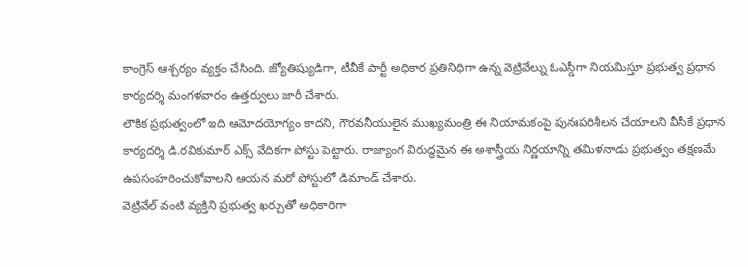కాంగ్రెస్ ఆశ్చర్యం వ్యక్తం చేసింది. జ్యోతిష్యుడిగా, టీవీకే పార్టీ అధికార ప్రతినిధిగా ఉన్న వెట్రివేల్ను ఓఎస్డీగా నియమిస్తూ ప్రభుత్వ ప్రధాన కార్యదర్శి మంగళవారం ఉత్తర్వులు జారీ చేశారు.
లౌకిక ప్రభుత్వంలో ఇది ఆమోదయోగ్యం కాదని, గౌరవనీయులైన ముఖ్యమంత్రి ఈ నియామకంపై పునఃపరిశీలన చేయాలని వీసీకే ప్రధాన కార్యదర్శి డి.రవికుమార్ ఎక్స్ వేదికగా పోస్టు పెట్టారు. రాజ్యాంగ విరుద్ధమైన ఈ అశాస్త్రీయ నిర్ణయాన్ని తమిళనాడు ప్రభుత్వం తక్షణమే ఉపసంహరించుకోవాలని ఆయన మరో పోస్టులో డిమాండ్ చేశారు.
వెట్రివేల్ వంటి వ్యక్తిని ప్రభుత్వ ఖర్చుతో అధికారిగా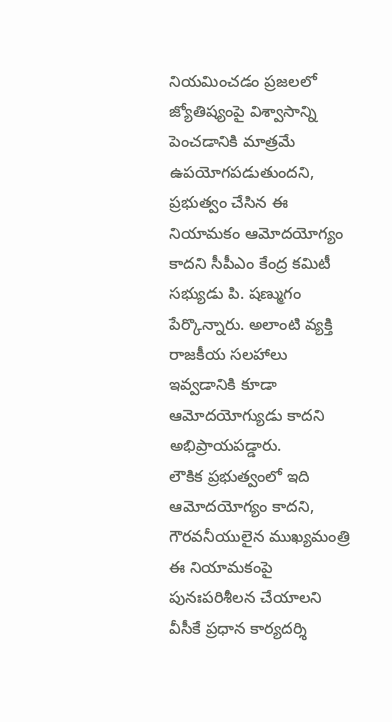నియమించడం ప్రజలలో జ్యోతిష్యంపై విశ్వాసాన్ని పెంచడానికి మాత్రమే ఉపయోగపడుతుందని, ప్రభుత్వం చేసిన ఈ నియామకం ఆమోదయోగ్యం కాదని సీపీఎం కేంద్ర కమిటీ సభ్యుడు పి. షణ్ముగం పేర్కొన్నారు. అలాంటి వ్యక్తి రాజకీయ సలహాలు ఇవ్వడానికి కూడా ఆమోదయోగ్యుడు కాదని అభిప్రాయపడ్డారు.
లౌకిక ప్రభుత్వంలో ఇది ఆమోదయోగ్యం కాదని, గౌరవనీయులైన ముఖ్యమంత్రి ఈ నియామకంపై పునఃపరిశీలన చేయాలని వీసీకే ప్రధాన కార్యదర్శి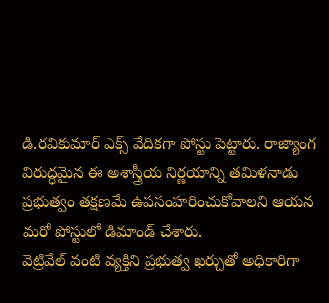డి.రవికుమార్ ఎక్స్ వేదికగా పోస్టు పెట్టారు. రాజ్యాంగ విరుద్ధమైన ఈ అశాస్త్రీయ నిర్ణయాన్ని తమిళనాడు ప్రభుత్వం తక్షణమే ఉపసంహరించుకోవాలని ఆయన మరో పోస్టులో డిమాండ్ చేశారు.
వెట్రివేల్ వంటి వ్యక్తిని ప్రభుత్వ ఖర్చుతో అధికారిగా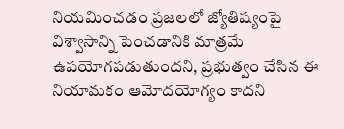నియమించడం ప్రజలలో జ్యోతిష్యంపై విశ్వాసాన్ని పెంచడానికి మాత్రమే ఉపయోగపడుతుందని, ప్రభుత్వం చేసిన ఈ నియామకం ఆమోదయోగ్యం కాదని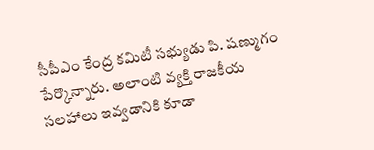సీపీఎం కేంద్ర కమిటీ సభ్యుడు పి. షణ్ముగం పేర్కొన్నారు. అలాంటి వ్యక్తి రాజకీయ సలహాలు ఇవ్వడానికి కూడా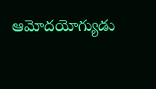ఆమోదయోగ్యుడు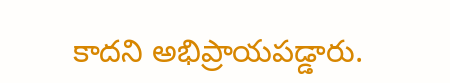కాదని అభిప్రాయపడ్డారు.